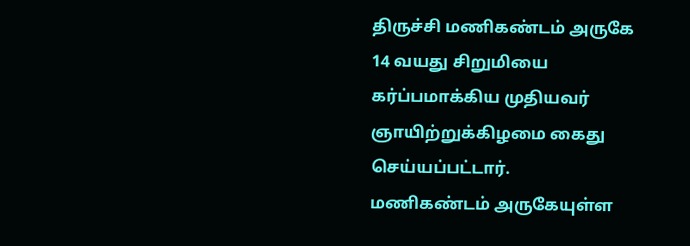திருச்சி மணிகண்டம் அருகே 14 வயது சிறுமியை கர்ப்பமாக்கிய முதியவர் ஞாயிற்றுக்கிழமை கைது செய்யப்பட்டார்.
மணிகண்டம் அருகேயுள்ள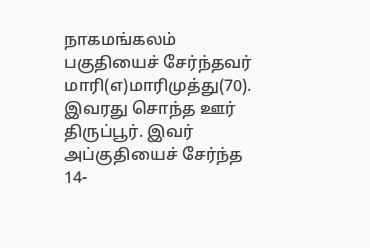நாகமங்கலம் பகுதியைச் சேர்ந்தவர் மாரி(எ)மாரிமுத்து(70). இவரது சொந்த ஊர் திருப்பூர். இவர் அப்குதியைச் சேர்ந்த 14-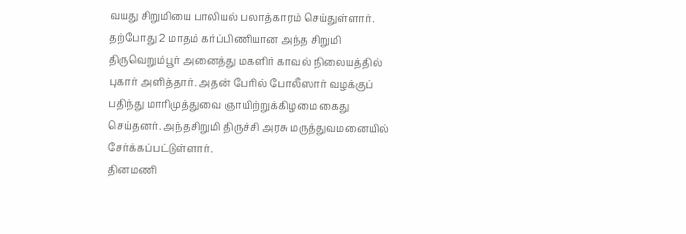வயது சிறுமியை பாலியல் பலாத்காரம் செய்துள்ளார். தற்போது 2 மாதம் கர்ப்பிணியான அந்த சிறுமி திருவெறும்பூர் அனைத்து மகளிர் காவல் நிலையத்தில் புகார் அளித்தார். அதன் பேரில் போலீஸார் வழக்குப் பதிந்து மாரிமுத்துவை ஞாயிற்றுக்கிழமை கைது செய்தனர். அந்தசிறுமி திருச்சி அரசு மருத்துவமனையில் சேர்க்கப்பட்டுள்ளார்.
தினமணி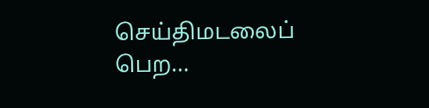செய்திமடலைப் பெற...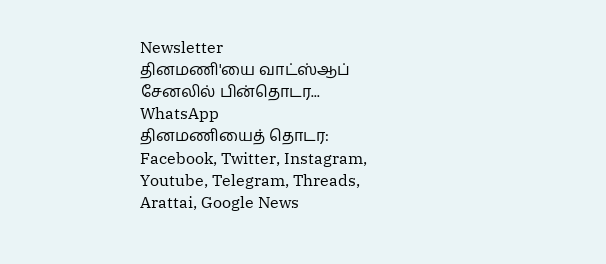Newsletter
தினமணி'யை வாட்ஸ்ஆப் சேனலில் பின்தொடர... WhatsApp
தினமணியைத் தொடர: Facebook, Twitter, Instagram, Youtube, Telegram, Threads, Arattai, Google News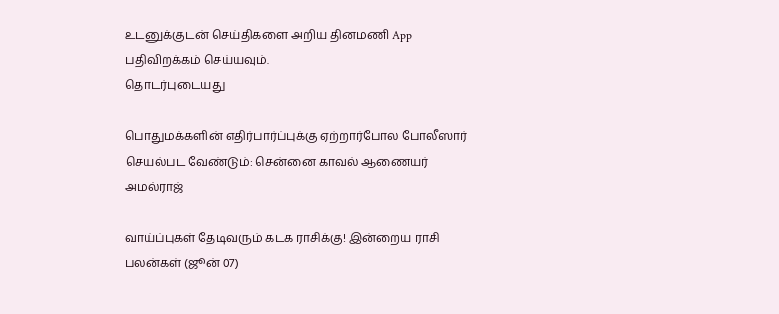உடனுக்குடன் செய்திகளை அறிய தினமணி App பதிவிறக்கம் செய்யவும்.
தொடர்புடையது

பொதுமக்களின் எதிர்பார்ப்புக்கு ஏற்றார்போல போலீஸார் செயல்பட வேண்டும்: சென்னை காவல் ஆணையர் அமல்ராஜ்

வாய்ப்புகள் தேடிவரும் கடக ராசிக்கு! இன்றைய ராசி பலன்கள் (ஜூன் 07)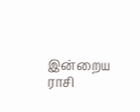இன்றைய ராசி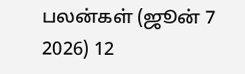பலன்கள் (ஜூன் 7 2026) 12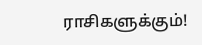ராசிகளுக்கும்!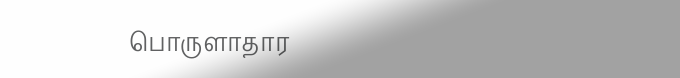பொருளாதார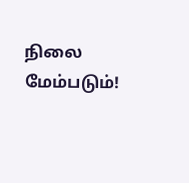நிலை மேம்படும்!